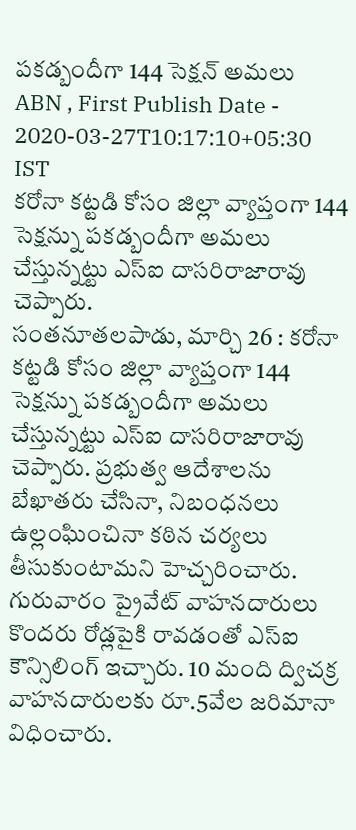పకడ్బందీగా 144 సెక్షన్ అమలు
ABN , First Publish Date - 2020-03-27T10:17:10+05:30 IST
కరోనా కట్టడి కోసం జిల్లా వ్యాప్తంగా 144 సెక్షన్ను పకడ్బందీగా అమలు చేస్తున్నట్టు ఎస్ఐ దాసరిరాజారావు చెప్పారు.
సంతనూతలపాడు, మార్చి 26 : కరోనా కట్టడి కోసం జిల్లా వ్యాప్తంగా 144 సెక్షన్ను పకడ్బందీగా అమలు చేస్తున్నట్టు ఎస్ఐ దాసరిరాజారావు చెప్పారు. ప్రభుత్వ ఆదేశాలను బేఖాతరు చేసినా, నిబంధనలు ఉల్లంఘించినా కఠిన చర్యలు తీసుకుంటామని హెచ్చరించారు.
గురువారం ప్రైవేట్ వాహనదారులు కొందరు రోడ్లపైకి రావడంతో ఎస్ఐ కౌన్సిలింగ్ ఇచ్చారు. 10 మంది ద్విచక్ర వాహనదారులకు రూ.5వేల జరిమానా విధించారు.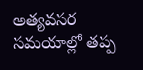అత్యవసర సమయాల్లో తప్ప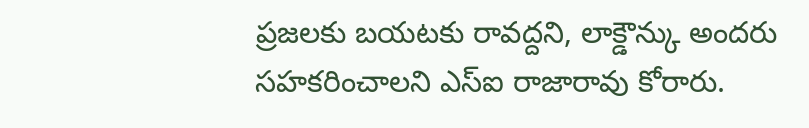ప్రజలకు బయటకు రావద్దని, లాక్డౌన్కు అందరు సహకరించాలని ఎస్ఐ రాజారావు కోరారు.